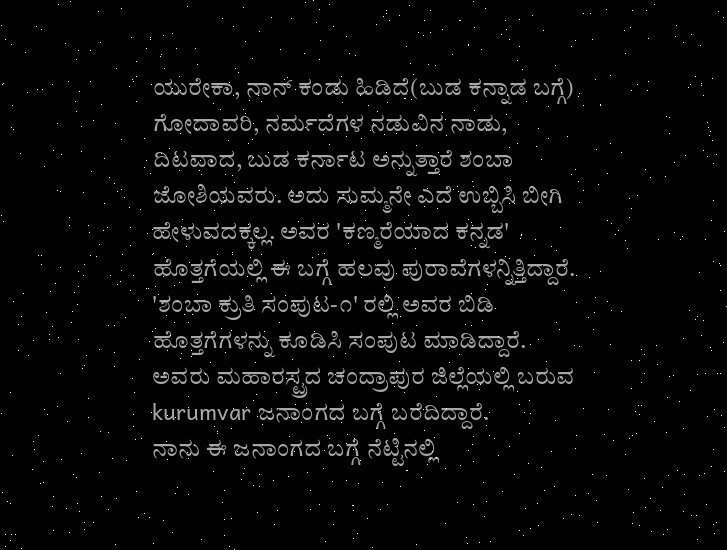ಯುರೇಕಾ, ನಾನ್ ಕಂಡು ಹಿಡಿದೆ(ಬುಡ ಕನ್ನಾಡ ಬಗ್ಗೆ)
ಗೋದಾವರಿ, ನರ್ಮದೆಗಳ ನಡುವಿನ ನಾಡು, ದಿಟವಾದ, ಬುಡ ಕರ್ನಾಟ ಅನ್ನುತ್ತಾರೆ ಶಂಬಾ ಜೋಶಿಯವರು. ಅದು ಸುಮ್ಮನೇ ಎದೆ ಉಬ್ಬಿಸಿ ಬೀಗಿ ಹೇಳುವದಕ್ಕಲ್ಲ. ಅವರ 'ಕಣ್ಮರೆಯಾದ ಕನ್ನಡ' ಹೊತ್ತಗೆಯಲ್ಲಿ ಈ ಬಗ್ಗೆ ಹಲವು ಪುರಾವೆಗಳನ್ನಿತ್ತಿದ್ದಾರೆ. 'ಶಂಬಾ ಕ್ರುತಿ ಸಂಪುಟ-೧' ರಲ್ಲಿ ಅವರ ಬಿಡಿ ಹೊತ್ತಗೆಗಳನ್ನು ಕೂಡಿಸಿ ಸಂಪುಟ ಮಾಡಿದ್ದಾರೆ. ಅವರು ಮಹಾರಸ್ಟ್ರದ ಚಂದ್ರಾಪುರ ಜಿಲ್ಲೆಯಲ್ಲಿ ಬರುವ kurumvar ಜನಾಂಗದ ಬಗ್ಗೆ ಬರೆದಿದ್ದಾರೆ.
ನಾನು ಈ ಜನಾಂಗದ ಬಗ್ಗೆ ನೆಟ್ಟಿನಲ್ಲಿ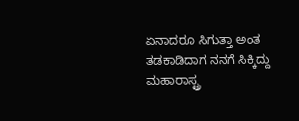ಏನಾದರೂ ಸಿಗುತ್ತಾ ಅಂತ ತಡಕಾಡಿದಾಗ ನನಗೆ ಸಿಕ್ಕಿದ್ದು ಮಹಾರಾಸ್ಟ್ರ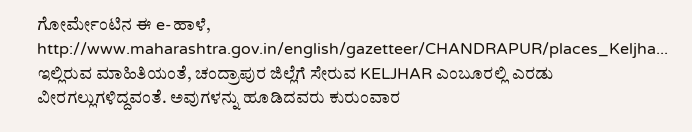ಗೋರ್ಮೇಂಟಿನ ಈ e-ಹಾಳೆ, http://www.maharashtra.gov.in/english/gazetteer/CHANDRAPUR/places_Keljha...
ಇಲ್ಲಿರುವ ಮಾಹಿತಿಯಂತೆ, ಚಂದ್ರಾಪುರ ಜಿಲ್ಲೆಗೆ ಸೇರುವ KELJHAR ಎಂಬೂರಲ್ಲಿ ಎರಡು ವೀರಗಲ್ಲುಗಳಿದ್ದವಂತೆ. ಅವುಗಳನ್ನು ಹೂಡಿದವರು ಕುರುಂವಾರ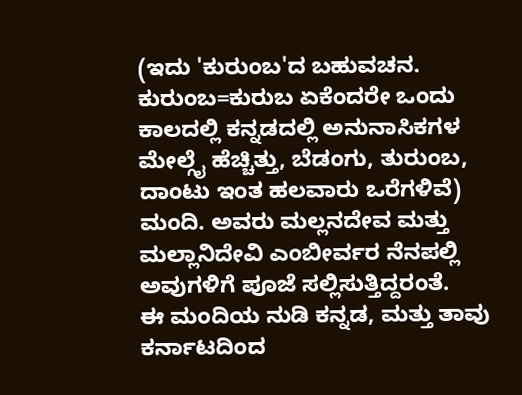(ಇದು 'ಕುರುಂಬ'ದ ಬಹುವಚನ. ಕುರುಂಬ=ಕುರುಬ ಏಕೆಂದರೇ ಒಂದು ಕಾಲದಲ್ಲಿ ಕನ್ನಡದಲ್ಲಿ ಅನುನಾಸಿಕಗಳ ಮೇಲ್ಗೈ ಹೆಚ್ಚಿತ್ತು, ಬೆಡಂಗು, ತುರುಂಬ, ದಾಂಟು ಇಂತ ಹಲವಾರು ಒರೆಗಳಿವೆ) ಮಂದಿ. ಅವರು ಮಲ್ಲನದೇವ ಮತ್ತು ಮಲ್ಲಾನಿದೇವಿ ಎಂಬೀರ್ವರ ನೆನಪಲ್ಲಿ ಅವುಗಳಿಗೆ ಪೂಜೆ ಸಲ್ಲಿಸುತ್ತಿದ್ದರಂತೆ.
ಈ ಮಂದಿಯ ನುಡಿ ಕನ್ನಡ, ಮತ್ತು ತಾವು ಕರ್ನಾಟದಿಂದ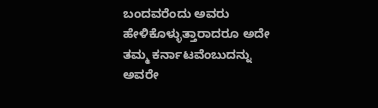ಬಂದವರೆಂದು ಅವರು ಹೇಳಿಕೊಳ್ಳುತ್ತಾರಾದರೂ ಅದೇ ತಮ್ಮ ಕರ್ನಾಟವೆಂಬುದನ್ನು ಅವರೇ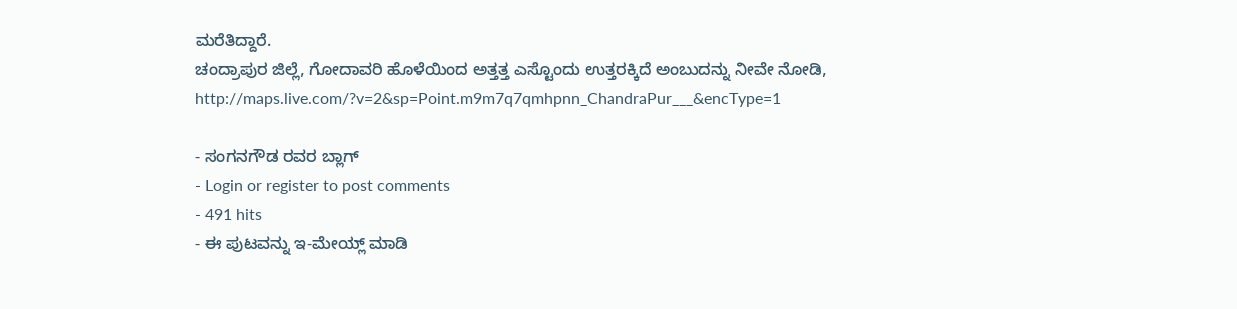ಮರೆತಿದ್ದಾರೆ.
ಚಂದ್ರಾಪುರ ಜಿಲ್ಲೆ, ಗೋದಾವರಿ ಹೊಳೆಯಿಂದ ಅತ್ತತ್ತ ಎಸ್ಟೊಂದು ಉತ್ತರಕ್ಕಿದೆ ಅಂಬುದನ್ನು ನೀವೇ ನೋಡಿ, http://maps.live.com/?v=2&sp=Point.m9m7q7qmhpnn_ChandraPur___&encType=1

- ಸಂಗನಗೌಡ ರವರ ಬ್ಲಾಗ್
- Login or register to post comments
- 491 hits
- ಈ ಪುಟವನ್ನು ಇ-ಮೇಯ್ಲ್ ಮಾಡಿ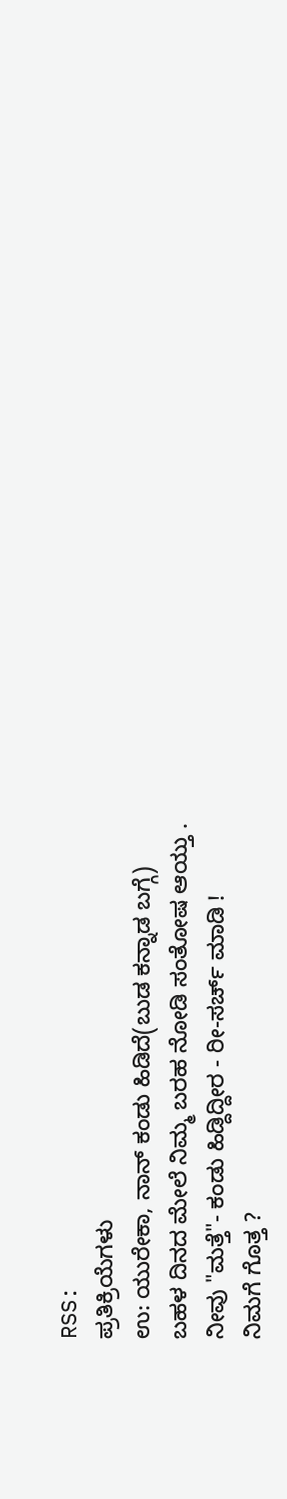RSS:
ಪ್ರತಿಕ್ರಿಯೆಗಳು
ಉ: ಯುರೇಕಾ, ನಾನ್ ಕಂಡು ಹಿಡಿದೆ(ಬುಡ ಕನ್ನಾಡ ಬಗ್ಗೆ)
ಬಹಳ ದಿನದ ಮೇಲೆ ನಿಮ್ಮ ಬರಹ ನೋಡಿ ಸಂತೋಷ ಆಯ್ತು .
ನೀವು "ಮತ್ತೆ"- ಕಂಡು ಹಿಡ್ದಿದ್ದೀರ - ರೀ-ಸರ್ಚ್ ಮಾಡಿ !
ನಿಮಗೆ ಗೊತ್ತ ?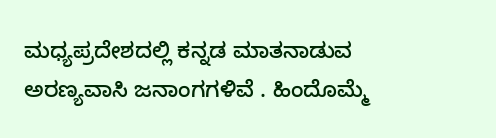ಮಧ್ಯಪ್ರದೇಶದಲ್ಲಿ ಕನ್ನಡ ಮಾತನಾಡುವ ಅರಣ್ಯವಾಸಿ ಜನಾಂಗಗಳಿವೆ . ಹಿಂದೊಮ್ಮೆ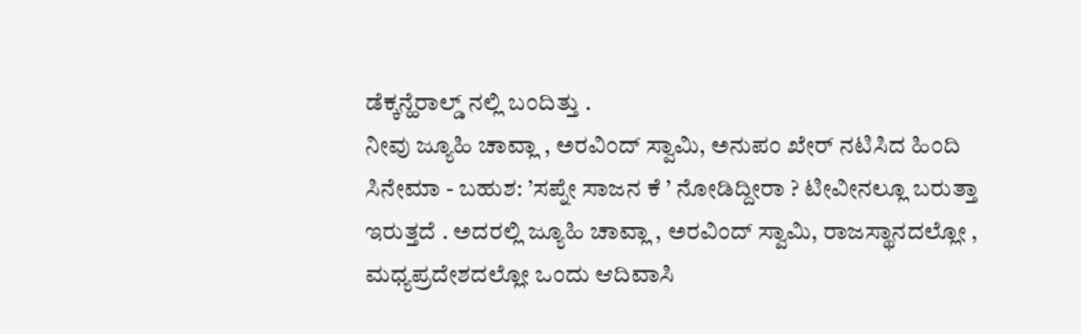ಡೆಕ್ಕನ್ಹೆರಾಲ್ಡ್ ನಲ್ಲಿ ಬಂದಿತ್ತು .
ನೀವು ಜ್ಯೂಹಿ ಚಾವ್ಲಾ , ಅರವಿಂದ್ ಸ್ವಾಮಿ, ಅನುಪಂ ಖೇರ್ ನಟಿಸಿದ ಹಿಂದಿ ಸಿನೇಮಾ - ಬಹುಶ: ’ಸಪ್ನೇ ಸಾಜನ ಕೆ ’ ನೋಡಿದ್ದೀರಾ ? ಟೀವೀನಲ್ಲೂ ಬರುತ್ತಾ ಇರುತ್ತದೆ . ಅದರಲ್ಲಿ ಜ್ಯೂಹಿ ಚಾವ್ಲಾ , ಅರವಿಂದ್ ಸ್ವಾಮಿ, ರಾಜಸ್ಥಾನದಲ್ಲೋ , ಮಧ್ಯಪ್ರದೇಶದಲ್ಲೋ ಒಂದು ಆದಿವಾಸಿ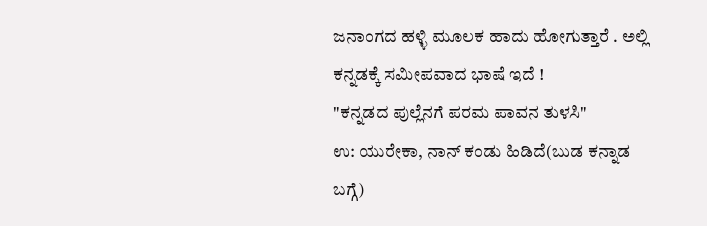ಜನಾಂಗದ ಹಳ್ಳಿ ಮೂಲಕ ಹಾದು ಹೋಗುತ್ತಾರೆ . ಅಲ್ಲಿ ಕನ್ನಡಕ್ಕೆ ಸಮೀಪವಾದ ಭಾಷೆ ಇದೆ !
"ಕನ್ನಡದ ಪುಲ್ಲೆನಗೆ ಪರಮ ಪಾವನ ತುಳಸಿ"
ಉ: ಯುರೇಕಾ, ನಾನ್ ಕಂಡು ಹಿಡಿದೆ(ಬುಡ ಕನ್ನಾಡ ಬಗ್ಗೆ)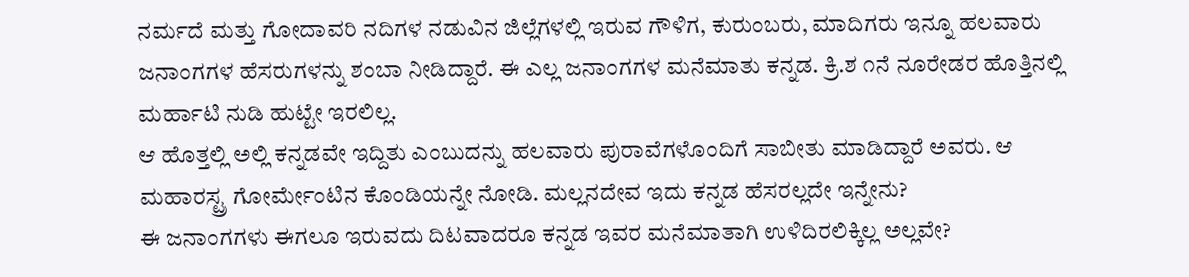ನರ್ಮದೆ ಮತ್ತು ಗೋದಾವರಿ ನದಿಗಳ ನಡುವಿನ ಜಿಲ್ಲೆಗಳಲ್ಲಿ ಇರುವ ಗೌಳಿಗ, ಕುರುಂಬರು, ಮಾದಿಗರು ಇನ್ನೂ ಹಲವಾರು ಜನಾಂಗಗಳ ಹೆಸರುಗಳನ್ನು ಶಂಬಾ ನೀಡಿದ್ದಾರೆ. ಈ ಎಲ್ಲ ಜನಾಂಗಗಳ ಮನೆಮಾತು ಕನ್ನಡ. ಕ್ರಿ.ಶ ೧ನೆ ನೂರೇಡರ ಹೊತ್ತಿನಲ್ಲಿ ಮರ್ಹಾಟಿ ನುಡಿ ಹುಟ್ಟೇ ಇರಲಿಲ್ಲ.
ಆ ಹೊತ್ತಲ್ಲಿ ಅಲ್ಲಿ ಕನ್ನಡವೇ ಇದ್ದಿತು ಎಂಬುದನ್ನು ಹಲವಾರು ಪುರಾವೆಗಳೊಂದಿಗೆ ಸಾಬೀತು ಮಾಡಿದ್ದಾರೆ ಅವರು. ಆ ಮಹಾರಸ್ಟ್ರ ಗೋರ್ಮೇಂಟಿನ ಕೊಂಡಿಯನ್ನೇ ನೋಡಿ. ಮಲ್ಲನದೇವ ಇದು ಕನ್ನಡ ಹೆಸರಲ್ಲದೇ ಇನ್ನೇನು?
ಈ ಜನಾಂಗಗಳು ಈಗಲೂ ಇರುವದು ದಿಟವಾದರೂ ಕನ್ನಡ ಇವರ ಮನೆಮಾತಾಗಿ ಉಳಿದಿರಲಿಕ್ಕಿಲ್ಲ ಅಲ್ಲವೇ?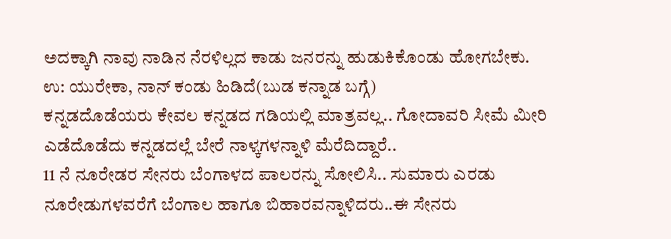ಅದಕ್ಕಾಗಿ ನಾವು ನಾಡಿನ ನೆರಳಿಲ್ಲದ ಕಾಡು ಜನರನ್ನು ಹುಡುಕಿಕೊಂಡು ಹೋಗಬೇಕು.
ಉ: ಯುರೇಕಾ, ನಾನ್ ಕಂಡು ಹಿಡಿದೆ(ಬುಡ ಕನ್ನಾಡ ಬಗ್ಗೆ)
ಕನ್ನಡದೊಡೆಯರು ಕೇವಲ ಕನ್ನಡದ ಗಡಿಯಲ್ಲಿ ಮಾತ್ರವಲ್ಲ.. ಗೋದಾವರಿ ಸೀಮೆ ಮೀರಿ ಎಡೆದೊಡೆದು ಕನ್ನಡದಲ್ಲೆ ಬೇರೆ ನಾಳ್ಕಗಳನ್ನಾಳಿ ಮೆರೆದಿದ್ದಾರೆ..
11 ನೆ ನೂರೇಡರ ಸೇನರು ಬೆಂಗಾಳದ ಪಾಲರನ್ನು ಸೋಲಿಸಿ.. ಸುಮಾರು ಎರಡು ನೂರೇಡುಗಳವರೆಗೆ ಬೆಂಗಾಲ ಹಾಗೂ ಬಿಹಾರವನ್ನಾಳಿದರು..ಈ ಸೇನರು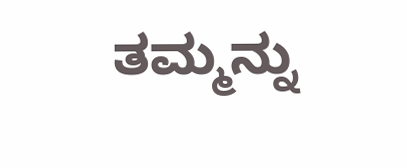ತಮ್ಮನ್ನು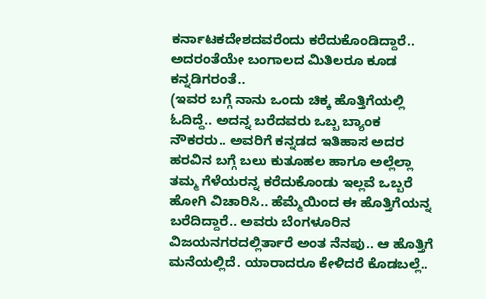ಕರ್ನಾಟಕದೇಶದವರೆಂದು ಕರೆದುಕೊಂಡಿದ್ದಾರೆ..
ಅದರಂತೆಯೇ ಬಂಗಾಲದ ಮಿತಿಲರೂ ಕೂಡ ಕನ್ನಡಿಗರಂತೆ..
(ಇವರ ಬಗ್ಗೆ ನಾನು ಒಂದು ಚಿಕ್ಕ ಹೊತ್ತಿಗೆಯಲ್ಲಿ ಓದಿದ್ದೆ.. ಅದನ್ನ ಬರೆದವರು ಒಬ್ಬ ಬ್ಯಾಂಕ ನೌಕರರು.. ಅವರಿಗೆ ಕನ್ನಡದ ಇತಿಹಾಸ ಅದರ ಹರವಿನ ಬಗ್ಗೆ ಬಲು ಕುತೂಹಲ ಹಾಗೂ ಅಲ್ಲೆಲ್ಲಾ ತಮ್ಮ ಗೆಳೆಯರನ್ನ ಕರೆದುಕೊಂಡು ಇಲ್ಲವೆ ಒಬ್ಬರೆ ಹೋಗಿ ವಿಚಾರಿಸಿ.. ಹೆಮ್ಮೆಯಿಂದ ಈ ಹೊತ್ತಿಗೆಯನ್ನ ಬರೆದಿದ್ದಾರೆ.. ಅವರು ಬೆಂಗಳೂರಿನ ವಿಜಯನಗರದಲ್ಲಿರ್ತಾರೆ ಅಂತ ನೆನಪು.. ಆ ಹೊತ್ತಿಗೆ ಮನೆಯಲ್ಲಿದೆ. ಯಾರಾದರೂ ಕೇಳಿದರೆ ಕೊಡಬಲ್ಲೆ..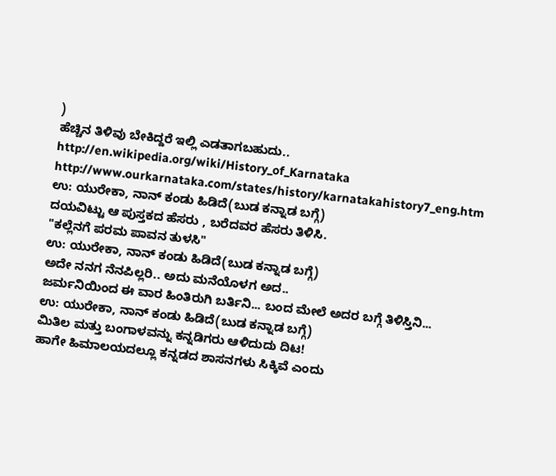)
ಹೆಚ್ಚಿನ ತಿಳಿವು ಬೇಕಿದ್ದರೆ ಇಲ್ಲಿ ಎಡತಾಗಬಹುದು..
http://en.wikipedia.org/wiki/History_of_Karnataka
http://www.ourkarnataka.com/states/history/karnatakahistory7_eng.htm
ಉ: ಯುರೇಕಾ, ನಾನ್ ಕಂಡು ಹಿಡಿದೆ(ಬುಡ ಕನ್ನಾಡ ಬಗ್ಗೆ)
ದಯವಿಟ್ಟು ಆ ಪುಸ್ತಕದ ಹೆಸರು , ಬರೆದವರ ಹೆಸರು ತಿಳಿಸಿ.
"ಕಲ್ಲೆನಗೆ ಪರಮ ಪಾವನ ತುಳಸಿ"
ಉ: ಯುರೇಕಾ, ನಾನ್ ಕಂಡು ಹಿಡಿದೆ(ಬುಡ ಕನ್ನಾಡ ಬಗ್ಗೆ)
ಅದೇ ನನಗ ನೆನಪಿಲ್ಲರಿ.. ಅದು ಮನೆಯೊಳಗ ಅದ..
ಜರ್ಮನಿಯಿಂದ ಈ ವಾರ ಹಿಂತಿರುಗಿ ಬರ್ತಿನಿ... ಬಂದ ಮೇಲೆ ಅದರ ಬಗ್ಗೆ ತಿಳಿಸ್ತಿನಿ...
ಉ: ಯುರೇಕಾ, ನಾನ್ ಕಂಡು ಹಿಡಿದೆ(ಬುಡ ಕನ್ನಾಡ ಬಗ್ಗೆ)
ಮಿತಿಲ ಮತ್ತು ಬಂಗಾಳವನ್ನು ಕನ್ನಡಿಗರು ಆಳಿದುದು ದಿಟ!
ಹಾಗೇ ಹಿಮಾಲಯದಲ್ಲೂ ಕನ್ನಡದ ಶಾಸನಗಳು ಸಿಕ್ಕಿವೆ ಎಂದು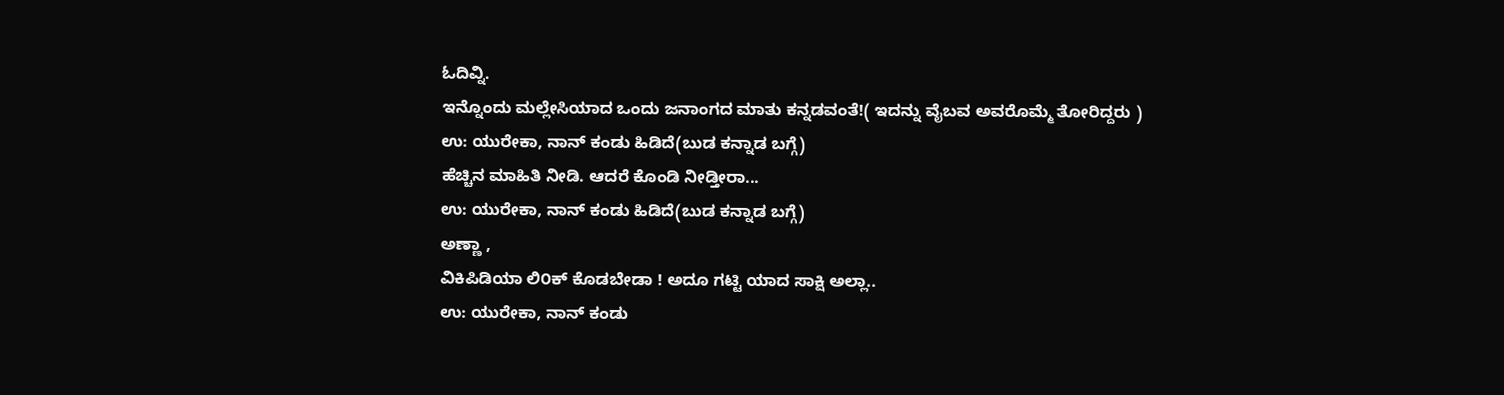ಓದಿವ್ನಿ.
ಇನ್ನೊಂದು ಮಲ್ಲೇಸಿಯಾದ ಒಂದು ಜನಾಂಗದ ಮಾತು ಕನ್ನಡವಂತೆ!( ಇದನ್ನು ವೈಬವ ಅವರೊಮ್ಮೆ ತೋರಿದ್ದರು )
ಉ: ಯುರೇಕಾ, ನಾನ್ ಕಂಡು ಹಿಡಿದೆ(ಬುಡ ಕನ್ನಾಡ ಬಗ್ಗೆ)
ಹೆಚ್ಚಿನ ಮಾಹಿತಿ ನೀಡಿ. ಆದರೆ ಕೊಂಡಿ ನೀಡ್ತೀರಾ...
ಉ: ಯುರೇಕಾ, ನಾನ್ ಕಂಡು ಹಿಡಿದೆ(ಬುಡ ಕನ್ನಾಡ ಬಗ್ಗೆ)
ಅಣ್ಣಾ ,
ವಿಕಿಪಿಡಿಯಾ ಲಿ೦ಕ್ ಕೊಡಬೇಡಾ ! ಅದೂ ಗಟ್ಟಿ ಯಾದ ಸಾಕ್ಷಿ ಅಲ್ಲಾ..
ಉ: ಯುರೇಕಾ, ನಾನ್ ಕಂಡು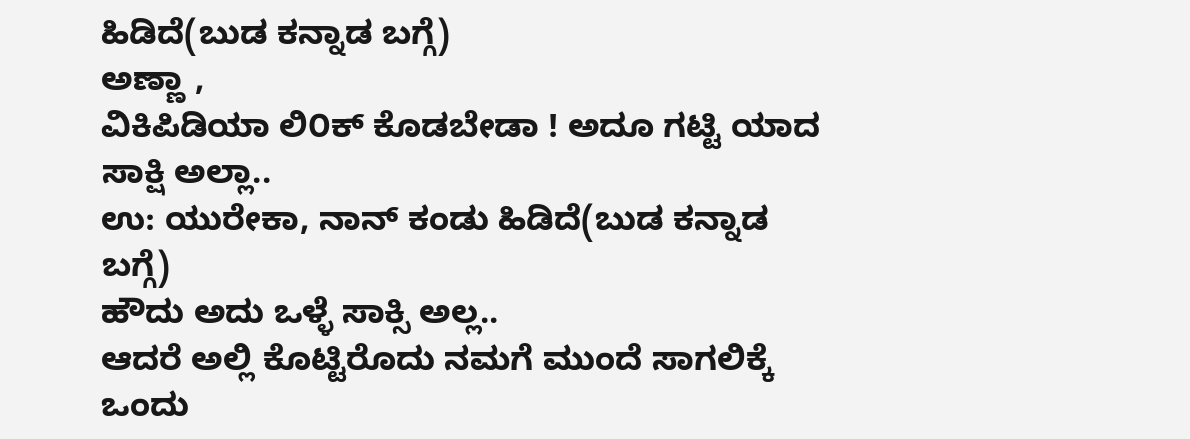ಹಿಡಿದೆ(ಬುಡ ಕನ್ನಾಡ ಬಗ್ಗೆ)
ಅಣ್ಣಾ ,
ವಿಕಿಪಿಡಿಯಾ ಲಿ೦ಕ್ ಕೊಡಬೇಡಾ ! ಅದೂ ಗಟ್ಟಿ ಯಾದ ಸಾಕ್ಷಿ ಅಲ್ಲಾ..
ಉ: ಯುರೇಕಾ, ನಾನ್ ಕಂಡು ಹಿಡಿದೆ(ಬುಡ ಕನ್ನಾಡ ಬಗ್ಗೆ)
ಹೌದು ಅದು ಒಳ್ಳೆ ಸಾಕ್ಸಿ ಅಲ್ಲ..
ಆದರೆ ಅಲ್ಲಿ ಕೊಟ್ಟಿರೊದು ನಮಗೆ ಮುಂದೆ ಸಾಗಲಿಕ್ಕೆ ಒಂದು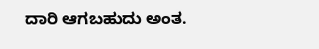ದಾರಿ ಆಗಬಹುದು ಅಂತ.